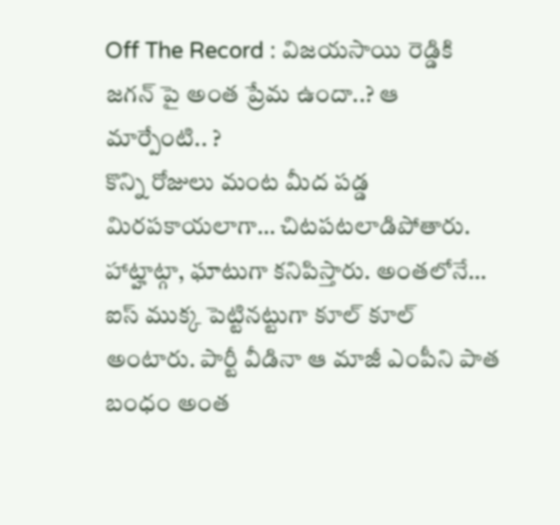Off The Record : విజయసాయి రెడ్డికి జగన్ పై అంత ప్రేమ ఉందా..? ఆ మార్పేంటి.. ?
కొన్ని రోజులు మంట మీద పడ్డ మిరపకాయలాగా… చిటపటలాడిపోతారు. హాట్హాట్గా, ఘాటుగా కనిపిస్తారు. అంతలోనే… ఐస్ ముక్క పెట్టినట్టుగా కూల్ కూల్ అంటారు. పార్టీ వీడినా ఆ మాజీ ఎంపీని పాత బంధం అంత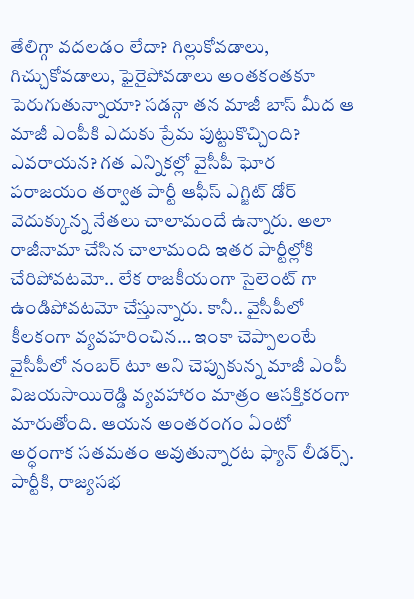తేలిగ్గా వదలడం లేదా? గిల్లుకోవడాలు, గిచ్చుకోవడాలు, ఫైరైపోవడాలు అంతకంతకూ పెరుగుతున్నాయా? సడన్గా తన మాజీ బాస్ మీద ఆ మాజీ ఎంపీకి ఎదుకు ప్రేమ పుట్టుకొచ్చింది? ఎవరాయన? గత ఎన్నికల్లో వైసీపీ ఘోర పరాజయం తర్వాత పార్టీ ఆఫీస్ ఎగ్జిట్ డోర్ వెదుక్కున్న నేతలు చాలామందే ఉన్నారు. అలా రాజీనామా చేసిన చాలామంది ఇతర పార్టీల్లోకి చేరిపోవటమో.. లేక రాజకీయంగా సైలెంట్ గా ఉండిపోవటమో చేస్తున్నారు. కానీ.. వైసీపీలో కీలకంగా వ్యవహరించిన… ఇంకా చెప్పాలంటే వైసీపీలో నంబర్ టూ అని చెప్పుకున్న మాజీ ఎంపీ విజయసాయిరెడ్డి వ్యవహారం మాత్రం ఆసక్తికరంగా మారుతోంది. ఆయన అంతరంగం ఏంటో అర్ధంగాక సతమతం అవుతున్నారట ఫ్యాన్ లీడర్స్. పార్టీకి, రాజ్యసభ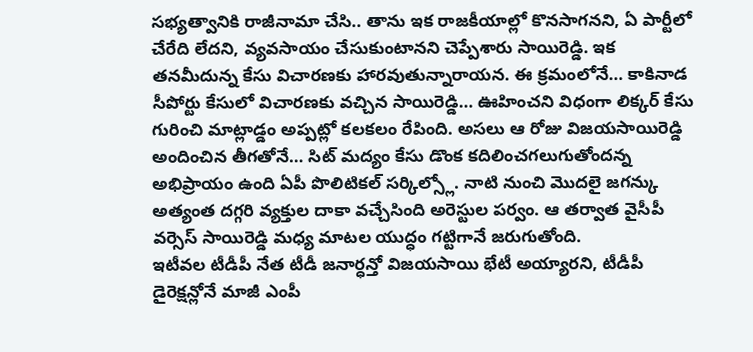సభ్యత్వానికి రాజీనామా చేసి.. తాను ఇక రాజకీయాల్లో కొనసాగనని, ఏ పార్టీలో చేరేది లేదని, వ్యవసాయం చేసుకుంటానని చెప్పేశారు సాయిరెడ్డి. ఇక తనమీదున్న కేసు విచారణకు హారవుతున్నారాయన. ఈ క్రమంలోనే… కాకినాడ సీపోర్టు కేసులో విచారణకు వచ్చిన సాయిరెడ్డి… ఊహించని విధంగా లిక్కర్ కేసు గురించి మాట్లాడ్డం అప్పట్లో కలకలం రేపింది. అసలు ఆ రోజు విజయసాయిరెడ్డి అందించిన తీగతోనే… సిట్ మద్యం కేసు డొంక కదిలించగలుగుతోందన్న అభిప్రాయం ఉంది ఏపీ పొలిటికల్ సర్కిల్స్లో. నాటి నుంచి మొదలై జగన్కు అత్యంత దగ్గరి వ్యక్తుల దాకా వచ్చేసింది అరెస్టుల పర్వం. ఆ తర్వాత వైసీపీ వర్సెస్ సాయిరెడ్డి మధ్య మాటల యుద్ధం గట్టిగానే జరుగుతోంది.
ఇటీవల టీడీపీ నేత టీడీ జనార్ధన్తో విజయసాయి భేటీ అయ్యారని, టీడీపీ డైరెక్షన్లోనే మాజీ ఎంపీ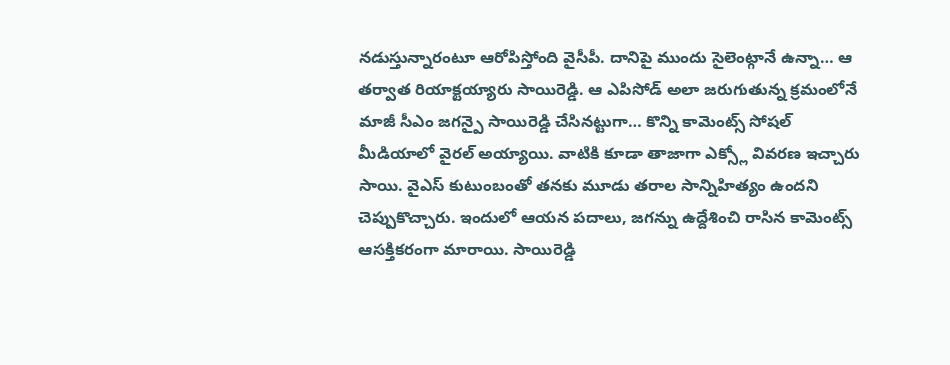నడుస్తున్నారంటూ ఆరోపిస్తోంది వైసీపీ. దానిపై ముందు సైలెంట్గానే ఉన్నా… ఆ తర్వాత రియాక్టయ్యారు సాయిరెడ్డి. ఆ ఎపిసోడ్ అలా జరుగుతున్న క్రమంలోనే మాజీ సీఎం జగన్పై సాయిరెడ్డి చేసినట్టుగా… కొన్ని కామెంట్స్ సోషల్ మీడియాలో వైరల్ అయ్యాయి. వాటికి కూడా తాజాగా ఎక్స్లో వివరణ ఇచ్చారు సాయి. వైఎస్ కుటుంబంతో తనకు మూడు తరాల సాన్నిహిత్యం ఉందని చెప్పుకొచ్చారు. ఇందులో ఆయన పదాలు, జగన్ను ఉద్దేశించి రాసిన కామెంట్స్ ఆసక్తికరంగా మారాయి. సాయిరెడ్డి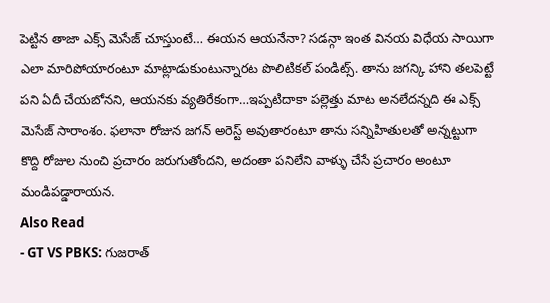పెట్టిన తాజా ఎక్స్ మెసేజ్ చూస్తుంటే… ఈయన ఆయనేనా? సడన్గా ఇంత వినయ విధేయ సాయిగా ఎలా మారిపోయారంటూ మాట్లాడుకుంటున్నారట పొలిటికల్ పండిట్స్. తాను జగన్కి హాని తలపెట్టే పని ఏదీ చేయబోనని, ఆయనకు వ్యతిరేకంగా…ఇప్పటిదాకా పల్లెత్తు మాట అనలేదన్నది ఈ ఎక్స్ మెసేజ్ సారాంశం. ఫలానా రోజున జగన్ అరెస్ట్ అవుతారంటూ తాను సన్నిహితులతో అన్నట్టుగా కొద్ది రోజుల నుంచి ప్రచారం జరుగుతోందని, అదంతా పనిలేని వాళ్ళు చేసే ప్రచారం అంటూ మండిపడ్డారాయన.
Also Read
- GT VS PBKS: గుజరాత్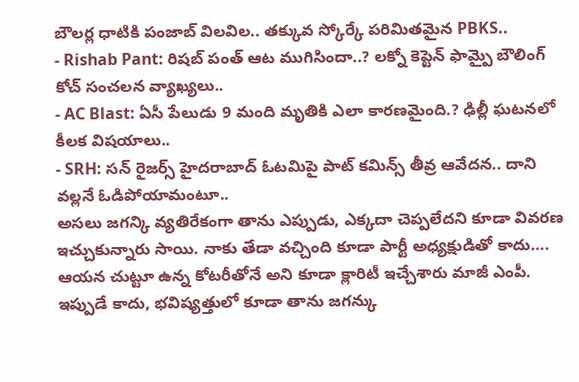బౌలర్ల ధాటికి పంజాబ్ విలవిల.. తక్కువ స్కోర్కే పరిమితమైన PBKS..
- Rishab Pant: రిషబ్ పంత్ ఆట ముగిసిందా..? లక్నో కెప్టెన్ ఫామ్పై బౌలింగ్ కోచ్ సంచలన వ్యాఖ్యలు..
- AC Blast: ఏసీ పేలుడు 9 మంది మృతికి ఎలా కారణమైంది.? ఢిల్లీ ఘటనలో కీలక విషయాలు..
- SRH: సన్ రైజర్స్ హైదరాబాద్ ఓటమిపై పాట్ కమిన్స్ తీవ్ర ఆవేదన.. దాని వల్లనే ఓడిపోయామంటూ..
అసలు జగన్కి వ్యతిరేకంగా తాను ఎప్పుడు, ఎక్కదా చెప్పలేదని కూడా వివరణ ఇచ్చుకున్నారు సాయి. నాకు తేడా వచ్చింది కూడా పార్టీ అధ్యక్షుడితో కాదు…. ఆయన చుట్టూ ఉన్న కోటరీతోనే అని కూడా క్లారిటీ ఇచ్చేశారు మాజీ ఎంపీ. ఇప్పుడే కాదు, భవిష్యత్తులో కూడా తాను జగన్కు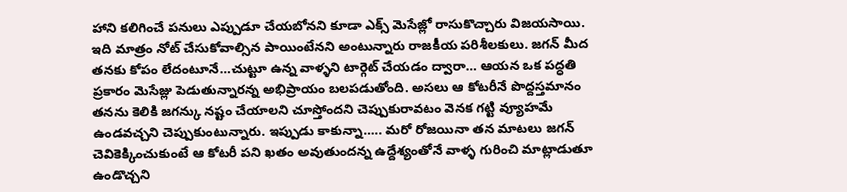హాని కలిగించే పనులు ఎప్పుడూ చేయబోనని కూడా ఎక్స్ మెసేజ్లో రాసుకొచ్చారు విజయసాయి. ఇది మాత్రం నోట్ చేసుకోవాల్సిన పాయింటేనని అంటున్నారు రాజకీయ పరిశీలకులు. జగన్ మీద తనకు కోపం లేదంటూనే…చుట్టూ ఉన్న వాళ్ళని టార్గెట్ చేయడం ద్వారా… ఆయన ఒక పద్ధతి ప్రకారం మెసేజ్లు పెడుతున్నారన్న అభిప్రాయం బలపడుతోంది. అసలు ఆ కోటరీనే పొద్దస్తమానం తనను కెలికి జగన్కు నష్టం చేయాలని చూస్తోందని చెప్పుకురావటం వెనక గట్టి వ్యూహమే ఉండవచ్చని చెప్పుకుంటున్నారు. ఇప్పుడు కాకున్నా….. మరో రోజయినా తన మాటలు జగన్ చెవికెక్కించుకుంటే ఆ కోటరీ పని ఖతం అవుతుందన్న ఉద్దేశ్యంతోనే వాళ్ళ గురించి మాట్లాడుతూ ఉండొచ్చని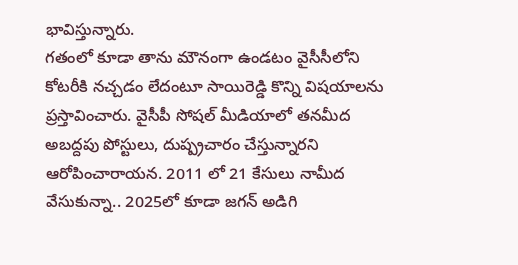భావిస్తున్నారు.
గతంలో కూడా తాను మౌనంగా ఉండటం వైసీసీలోని కోటరీకి నచ్చడం లేదంటూ సాయిరెడ్డి కొన్ని విషయాలను ప్రస్తావించారు. వైసీపీ సోషల్ మీడియాలో తనమీద అబద్దపు పోస్టులు, దుష్ప్రచారం చేస్తున్నారని ఆరోపించారాయన. 2011 లో 21 కేసులు నామీద వేసుకున్నా.. 2025లో కూడా జగన్ అడిగి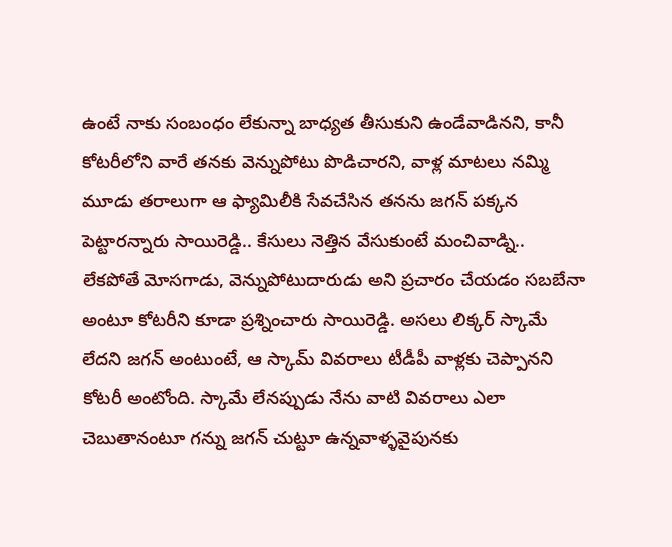ఉంటే నాకు సంబంధం లేకున్నా బాధ్యత తీసుకుని ఉండేవాడినని, కానీ కోటరీలోని వారే తనకు వెన్నుపోటు పొడిచారని, వాళ్ల మాటలు నమ్మి మూడు తరాలుగా ఆ ఫ్యామిలీకి సేవచేసిన తనను జగన్ పక్కన పెట్టారన్నారు సాయిరెడ్డి.. కేసులు నెత్తిన వేసుకుంటే మంచివాడ్ని.. లేకపోతే మోసగాడు, వెన్నుపోటుదారుడు అని ప్రచారం చేయడం సబబేనా అంటూ కోటరీని కూడా ప్రశ్నించారు సాయిరెడ్డి. అసలు లిక్కర్ స్కామే లేదని జగన్ అంటుంటే, ఆ స్కామ్ వివరాలు టీడీపీ వాళ్లకు చెప్పానని కోటరీ అంటోంది. స్కామే లేనప్పుడు నేను వాటి వివరాలు ఎలా చెబుతానంటూ గన్ను జగన్ చుట్టూ ఉన్నవాళ్ళవైపునకు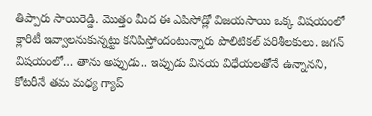తిప్పారు సాయిరెడ్డి. మొత్తం మీద ఈ ఎపిసోడ్లో విజయసాయి ఒక్క విషయంలో క్లారిటీ ఇవ్వాలనుకున్నట్టు కనిపిస్తోందంటున్నారు పొలిటికల్ పరిశీలకులు. జగన్ విషయంలో… తాను అప్పుడు.. ఇప్పుడు వినయ విధేయలతోనే ఉన్నానని, కోటరీనే తమ మధ్య గ్యాప్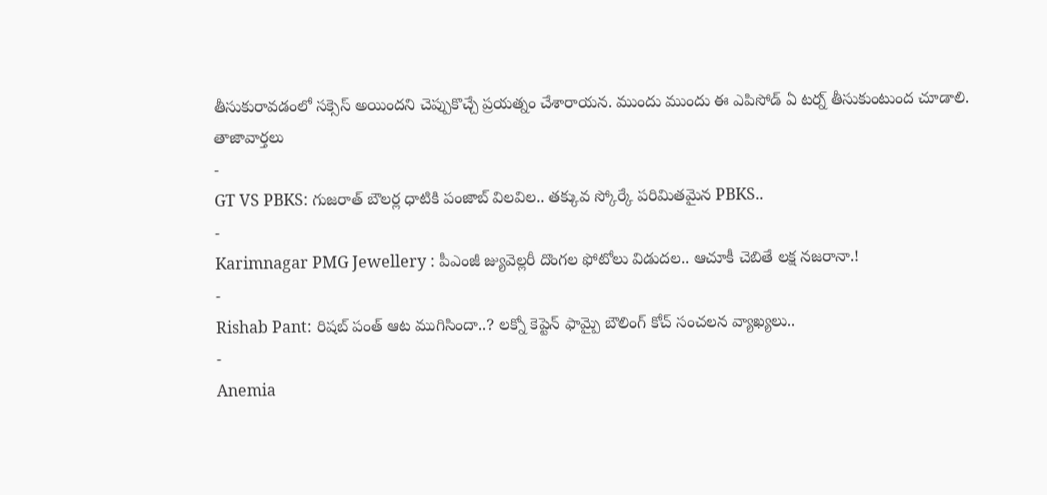తీసుకురావడంలో సక్సెస్ అయిందని చెప్పుకొచ్చే ప్రయత్నం చేశారాయన. ముందు ముందు ఈ ఎపిసోడ్ ఏ టర్న్ తీసుకుంటుంద చూడాలి.
తాజావార్తలు
-
GT VS PBKS: గుజరాత్ బౌలర్ల ధాటికి పంజాబ్ విలవిల.. తక్కువ స్కోర్కే పరిమితమైన PBKS..
-
Karimnagar PMG Jewellery : పీఎంజీ జ్యువెల్లరీ దొంగల ఫోటోలు విడుదల.. ఆచూకీ చెబితే లక్ష నజరానా.!
-
Rishab Pant: రిషబ్ పంత్ ఆట ముగిసిందా..? లక్నో కెప్టెన్ ఫామ్పై బౌలింగ్ కోచ్ సంచలన వ్యాఖ్యలు..
-
Anemia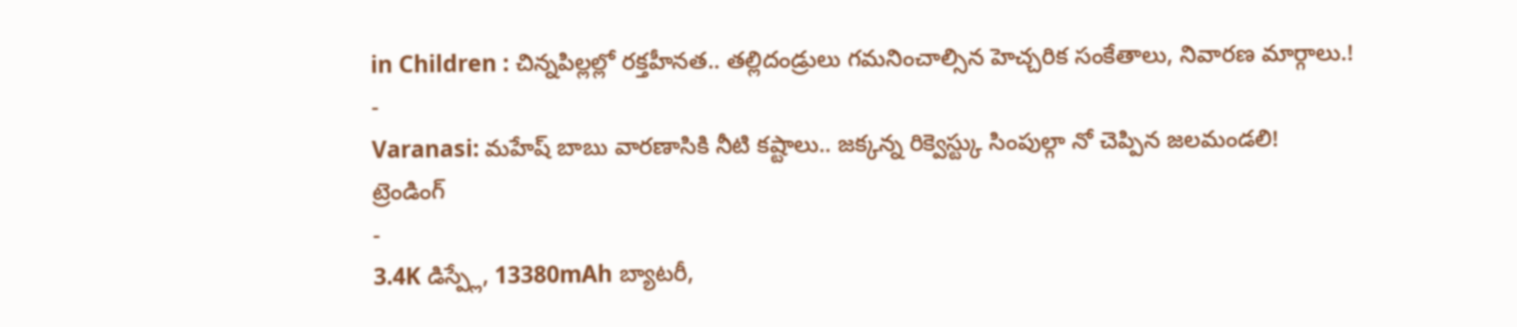in Children : చిన్నపిల్లల్లో రక్తహీనత.. తల్లిదండ్రులు గమనించాల్సిన హెచ్చరిక సంకేతాలు, నివారణ మార్గాలు.!
-
Varanasi: మహేష్ బాబు వారణాసికి నీటి కష్టాలు.. జక్కన్న రిక్వెస్ట్కు సింపుల్గా నో చెప్పిన జలమండలి!
ట్రెండింగ్
-
3.4K డిస్ప్లే, 13380mAh బ్యాటరీ,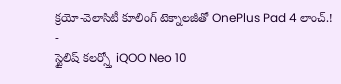క్రయో-వెలాసిటీ కూలింగ్ టెక్నాలజీతో OnePlus Pad 4 లాంచ్.!
-
స్టైలిష్ కలర్స్తో iQOO Neo 10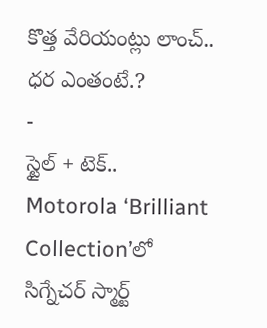కొత్త వేరియంట్లు లాంచ్.. ధర ఎంతంటే.?
-
స్టైల్ + టెక్.. Motorola ‘Brilliant Collection’లో సిగ్నేచర్ స్మార్ట్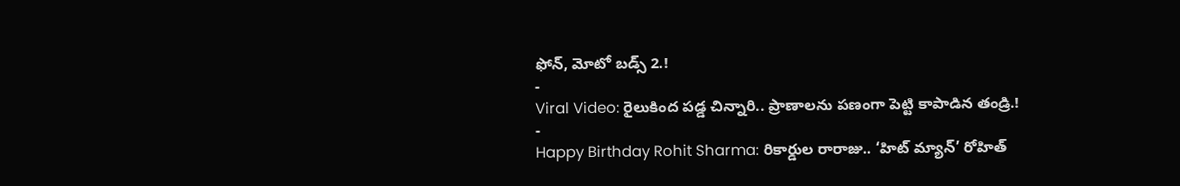ఫోన్, మోటో బడ్స్ 2.!
-
Viral Video: రైలుకింద పడ్డ చిన్నారి.. ప్రాణాలను పణంగా పెట్టి కాపాడిన తండ్రి.!
-
Happy Birthday Rohit Sharma: రికార్డుల రారాజు.. ‘హిట్ మ్యాన్’ రోహిత్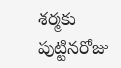శర్మకు పుట్టినరోజు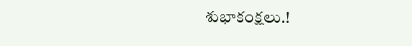శుభాకంక్షలు.!